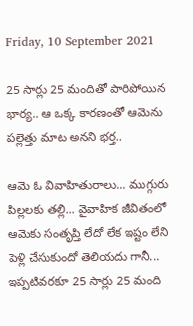Friday, 10 September 2021

25 సార్లు 25 మందితో పారిపోయిన భార్య.. ఆ ఒక్క కారణంతో ఆమెను పల్లెత్తు మాట అనని భర్త..

ఆమె ఓ వివాహితురాలు... ముగ్గురు పిల్లలకు తల్లి... వైవాహిక జీవితంలో ఆమెకు సంతృప్తి లేదో లేక ఇష్టం లేని పెళ్లి చేసుకుందో తెలియదు గానీ... ఇప్పటివరకూ 25 సార్లు 25 మంది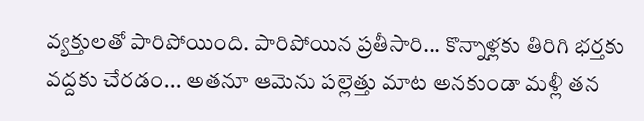వ్యక్తులతో పారిపోయింది. పారిపోయిన ప్రతీసారి... కొన్నాళ్లకు తిరిగి భర్తకు వద్దకు చేరడం... అతనూ ఆమెను పల్లెత్తు మాట అనకుండా మళ్లీ తన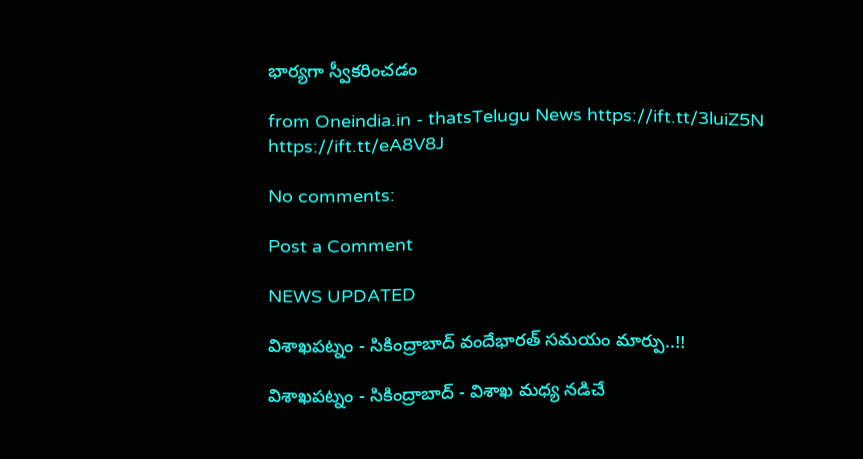భార్యగా స్వీకరించడం

from Oneindia.in - thatsTelugu News https://ift.tt/3luiZ5N
https://ift.tt/eA8V8J

No comments:

Post a Comment

NEWS UPDATED

విశాఖపట్నం - సికింద్రాబాద్ వందేభారత్ సమయం మార్పు..!!

విశాఖపట్నం - సికింద్రాబాద్ - విశాఖ మధ్య నడిచే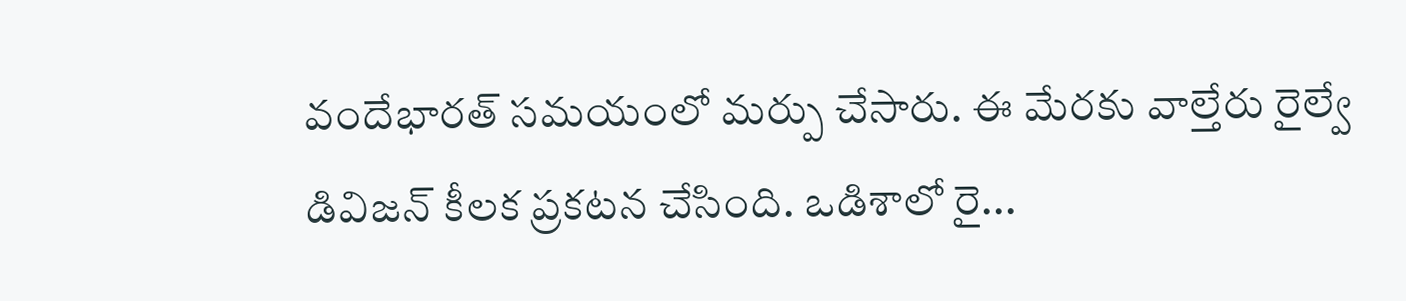వందేభారత్ సమయంలో మర్పు చేసారు. ఈ మేరకు వాల్తేరు రైల్వే డివిజన్ కీలక ప్రకటన చేసింది. ఒడిశాలో రై...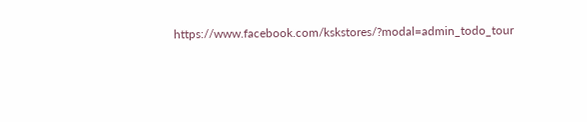https://www.facebook.com/kskstores/?modal=admin_todo_tour